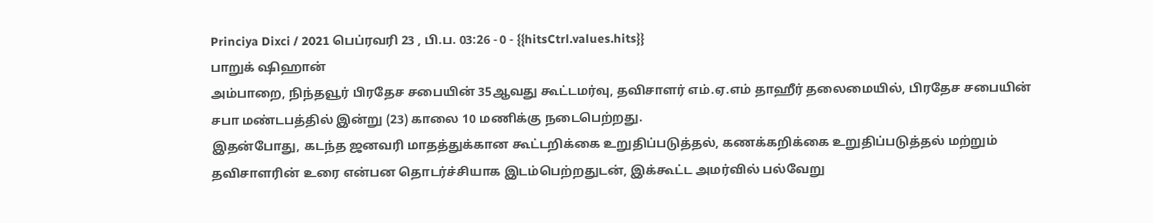Princiya Dixci / 2021 பெப்ரவரி 23 , பி.ப. 03:26 - 0 - {{hitsCtrl.values.hits}}
பாறுக் ஷிஹான்
அம்பாறை, நிந்தவூர் பிரதேச சபையின் 35ஆவது கூட்டமர்வு, தவிசாளர் எம்.ஏ.எம் தாஹீர் தலைமையில், பிரதேச சபையின் சபா மண்டபத்தில் இன்று (23) காலை 10 மணிக்கு நடைபெற்றது.
இதன்போது, கடந்த ஜனவரி மாதத்துக்கான கூட்டறிக்கை உறுதிப்படுத்தல், கணக்கறிக்கை உறுதிப்படுத்தல் மற்றும் தவிசாளரின் உரை என்பன தொடர்ச்சியாக இடம்பெற்றதுடன், இக்கூட்ட அமர்வில் பல்வேறு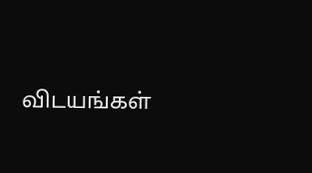விடயங்கள்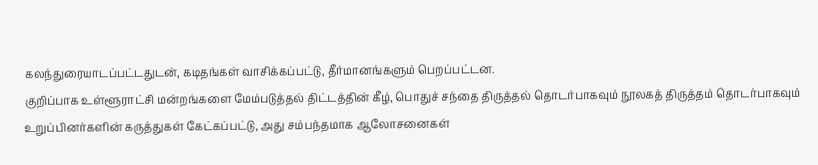கலந்துரையாடப்பட்டதுடன், கடிதங்கள் வாசிக்கப்பட்டு, தீர்மானங்களும் பெறப்பட்டன.
குறிப்பாக உள்ளூராட்சி மன்றங்களை மேம்படுத்தல் திட்டத்தின் கீழ், பொதுச் சந்தை திருத்தல் தொடர்பாகவும் நூலகத் திருத்தம் தொடர்பாகவும் உறுப்பினர்களின் கருத்துகள் கேட்கப்பட்டு, அது சம்பந்தமாக ஆலோசனைகள்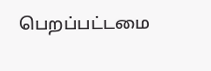பெறப்பட்டமை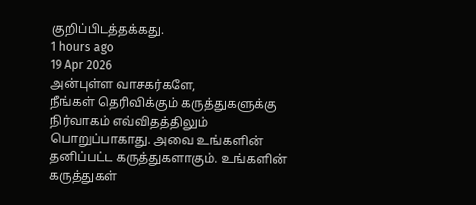குறிப்பிடத்தக்கது.
1 hours ago
19 Apr 2026
அன்புள்ள வாசகர்களே,
நீங்கள் தெரிவிக்கும் கருத்துகளுக்கு நிர்வாகம் எவ்விதத்திலும் பொறுப்பாகாது. அவை உங்களின் தனிப்பட்ட கருத்துகளாகும். உங்களின் கருத்துகள்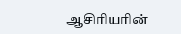ஆசிரியரின்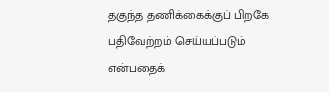தகுந்த தணிக்கைக்குப் பிறகே பதிவேற்றம் செய்யப்படும் என்பதைக்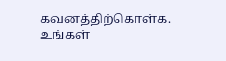கவனத்திற்கொள்க. உங்கள்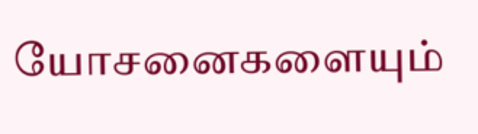யோசனைகளையும்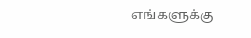எங்களுக்கு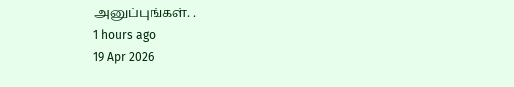அனுப்புங்கள். .
1 hours ago
19 Apr 2026